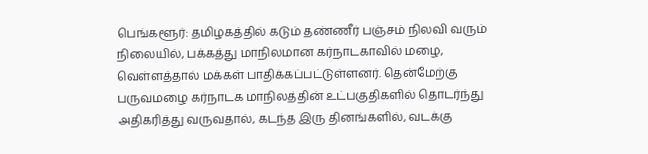பெங்களூர்: தமிழகத்தில் கடும் தண்ணீர் பஞ்சம் நிலவி வரும் நிலையில், பக்கத்து மாநிலமான கர்நாடகாவில் மழை, வெள்ளத்தால் மக்கள் பாதிக்கப்பட்டுள்ளனர். தென்மேற்கு பருவமழை கர்நாடக மாநிலத்தின் உட்பகுதிகளில் தொடர்ந்து அதிகரித்து வருவதால், கடந்த இரு தினங்களில், வடக்கு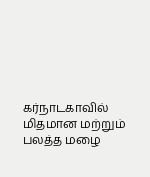கர்நாடகாவில் மிதமான மற்றும் பலத்த மழை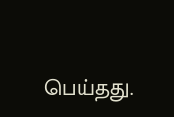பெய்தது.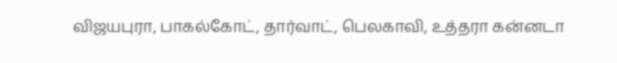விஜயபுரா, பாகல்கோட், தார்வாட், பெலகாவி, உத்தரா கன்னடா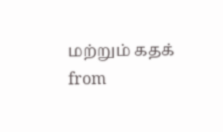மற்றும் கதக்
from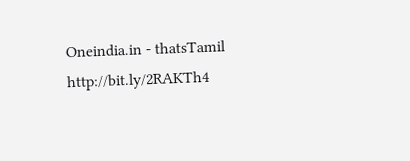Oneindia.in - thatsTamil http://bit.ly/2RAKTh4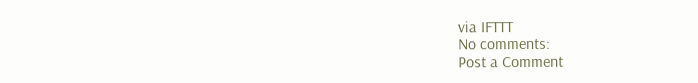via IFTTT
No comments:
Post a Comment